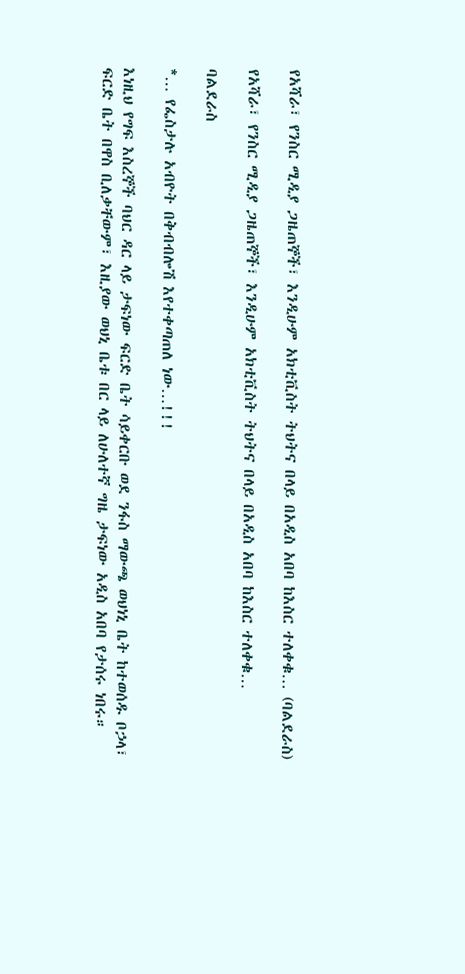የአሻራ፣ የንስር ሚዲያ ጋዜጠኞች፣ እንዲሁም አክቲቪስት ትህትና በላይ በአዲስ አበባ ከእስር ተለቀቁ… (ባልደራስ)

የአሻራ፣ የንስር ሚዲያ ጋዜጠኞች፣ እንዲሁም አክቲቪስት ትህትና በላይ በአዲስ አበባ ከእስር ተለቀቁ…

ባልደራስ

*… የፌስታሉ አብዮት በቅብብሎሽ እየተቀጣጠለ ነው…!!!

እነዚህ የግፍ እስረኞች ባህር ዳር ላይ ታፍነው ፍርድ ቤት ሳይቀርቡ ወደ ንፋስ ማውጫ ወህነኒ ቤት ከተወሰዱ ቦኃላ፣ ፍርድ ቤት በዋስ ቢለቃቸውም፣ እዚያው ወህኒ ቤቱ በር ላይ ለሁለተኛ ግዜ ታፍነው አዲስ አበባ የታሰሩ ነበሩ።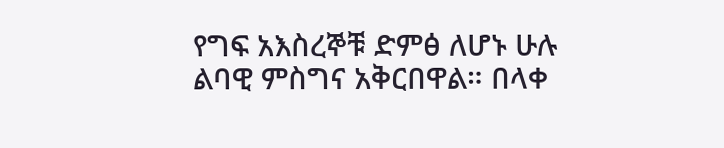የግፍ አእስረኞቹ ድምፅ ለሆኑ ሁሉ ልባዊ ምስግና አቅርበዋል። በላቀ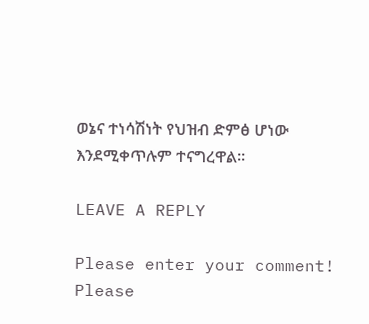ወኔና ተነሳሽነት የህዝብ ድምፅ ሆነው እንደሚቀጥሉም ተናግረዋል።

LEAVE A REPLY

Please enter your comment!
Please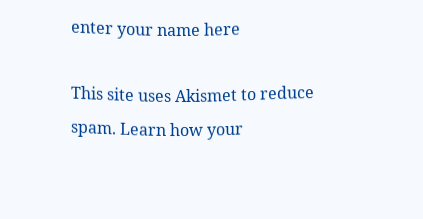enter your name here

This site uses Akismet to reduce spam. Learn how your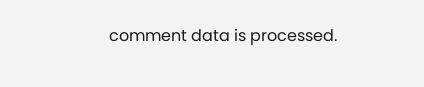comment data is processed.